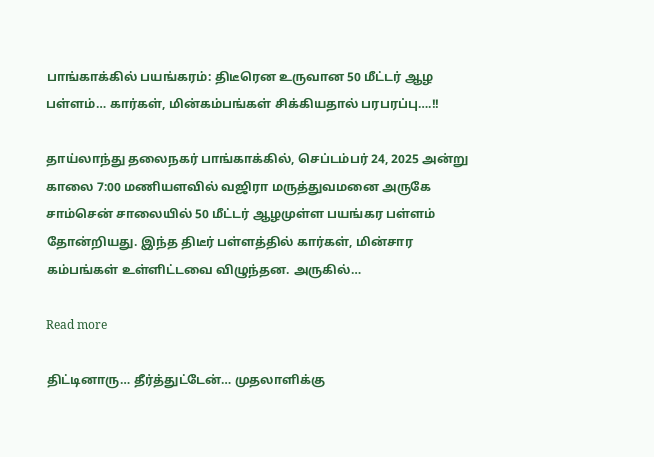பாங்காக்கில் பயங்கரம்: திடீரென உருவான 50 மீட்டர் ஆழ பள்ளம்… கார்கள், மின்கம்பங்கள் சிக்கியதால் பரபரப்பு….!!

தாய்லாந்து தலைநகர் பாங்காக்கில், செப்டம்பர் 24, 2025 அன்று காலை 7:00 மணியளவில் வஜிரா மருத்துவமனை அருகே சாம்சென் சாலையில் 50 மீட்டர் ஆழமுள்ள பயங்கர பள்ளம் தோன்றியது. இந்த திடீர் பள்ளத்தில் கார்கள், மின்சார கம்பங்கள் உள்ளிட்டவை விழுந்தன. அருகில்…

Read more

திட்டினாரு… தீர்த்துட்டேன்… முதலாளிக்கு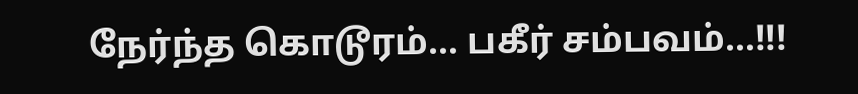நேர்ந்த கொடூரம்… பகீர் சம்பவம்…!!!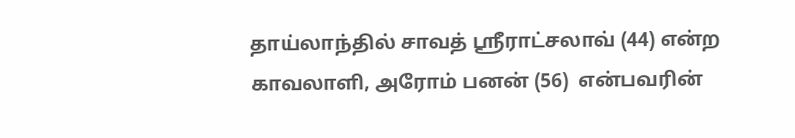தாய்லாந்தில் சாவத் ஸ்ரீராட்சலாவ் (44) என்ற காவலாளி, அரோம் பனன் (56)  என்பவரின்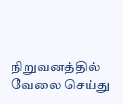நிறுவனத்தில் வேலை செய்து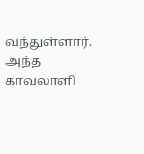வந்துள்ளார். அந்த காவலாளி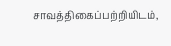சாவத்திகைப்பற்றியிடம்,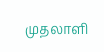முதலாளி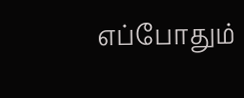எப்போதும்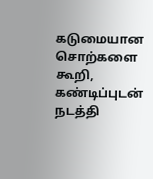கடுமையான சொற்களை கூறி, கண்டிப்புடன் நடத்தி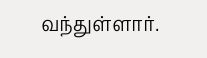வந்துள்ளார்.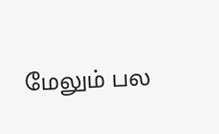மேலும் பல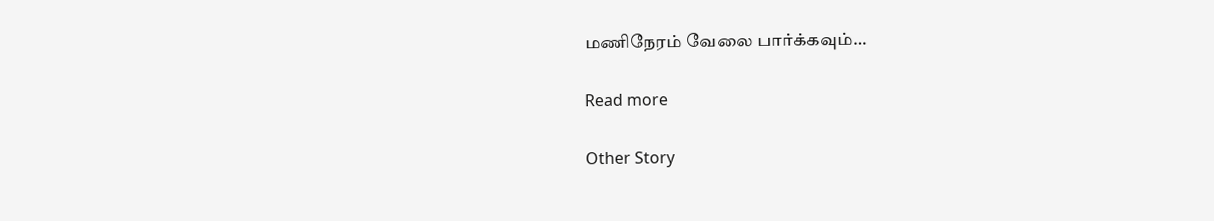மணிநேரம் வேலை பார்க்கவும்…

Read more

Other Story